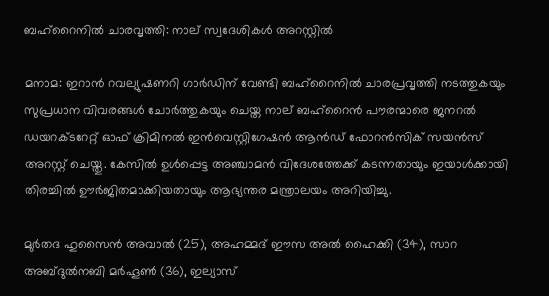ബഹ്‌റൈനിൽ ചാരവൃത്തി: നാല് സ്വദേശികൾ അറസ്റ്റിൽ

മനാമ: ഇറാൻ റവല്യുഷണറി ഗാർഡിന് വേണ്ടി ബഹ്‌റൈനിൽ ചാരപ്രവൃത്തി നടത്തുകയും സുപ്രധാന വിവരങ്ങൾ ചോർത്തുകയും ചെയ്ത നാല് ബഹ്‌റൈൻ പൗരന്മാരെ ജനറൽ ഡയറക്ടറേറ്റ് ഓഫ് ക്രിമിനൽ ഇൻവെസ്റ്റിഗേഷൻ ആൻഡ് ഫോറൻസിക് സയൻസ് അറസ്റ്റ് ചെയ്തു. കേസിൽ ഉൾപ്പെട്ട അഞ്ചാമൻ വിദേശത്തേക്ക് കടന്നതായും ഇയാൾക്കായി തിരച്ചിൽ ഊർജിതമാക്കിയതായും ആഭ്യന്തര മന്ത്രാലയം അറിയിച്ചു.

മുർതദ ഹുസൈൻ അവാൽ (25), അഹമ്മദ് ഈസ അൽ ഹൈക്കി (34), സാറ അബ്ദുൽനബി മർഹൂൺ (36), ഇല്യാസ്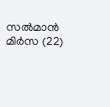സൽമാൻ മിർസ (22)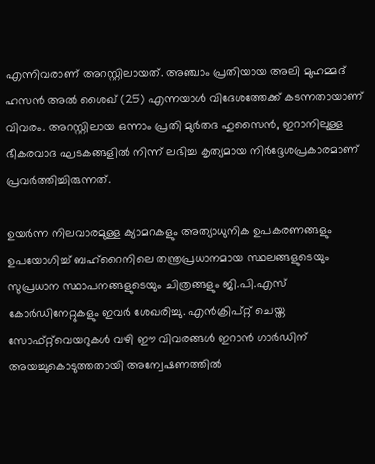എന്നിവരാണ് അറസ്റ്റിലായത്. അഞ്ചാം പ്രതിയായ അലി മുഹമ്മദ് ഹസൻ അൽ ശൈഖ് (25) എന്നയാൾ വിദേശത്തേക്ക് കടന്നതായാണ് വിവരം. അറസ്റ്റിലായ ഒന്നാം പ്രതി മുർതദ ഹുസൈൻ, ഇറാനിലുള്ള ഭീകരവാദ ഘടകങ്ങളിൽ നിന്ന് ലഭിച്ച കൃത്യമായ നിർദ്ദേശപ്രകാരമാണ് പ്രവർത്തിച്ചിരുന്നത്.

ഉയർന്ന നിലവാരമുള്ള ക്യാമറകളും അത്യാധുനിക ഉപകരണങ്ങളും ഉപയോഗിച്ച് ബഹ്‌റൈനിലെ തന്ത്രപ്രധാനമായ സ്ഥലങ്ങളുടെയും സുപ്രധാന സ്ഥാപനങ്ങളുടെയും ചിത്രങ്ങളും ജി.പി.എസ് കോർഡിനേറ്റുകളും ഇവർ ശേഖരിച്ചു. എൻക്രിപ്റ്റ് ചെയ്ത സോഫ്റ്റ്‌വെയറുകൾ വഴി ഈ വിവരങ്ങൾ ഇറാൻ ഗാർഡിന് അയച്ചുകൊടുത്തതായി അന്വേഷണത്തിൽ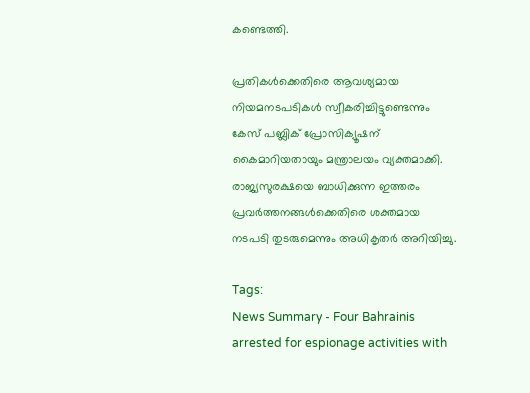കണ്ടെത്തി.

പ്രതികൾക്കെതിരെ ആവശ്യമായ നിയമനടപടികൾ സ്വീകരിച്ചിട്ടുണ്ടെന്നും കേസ് പബ്ലിക് പ്രോസിക്യൂഷന് കൈമാറിയതായും മന്ത്രാലയം വ്യക്തമാക്കി. രാജ്യസുരക്ഷയെ ബാധിക്കുന്ന ഇത്തരം പ്രവർത്തനങ്ങൾക്കെതിരെ ശക്തമായ നടപടി തുടരുമെന്നും അധികൃതർ അറിയിച്ചു.

Tags:
News Summary - Four Bahrainis arrested for espionage activities with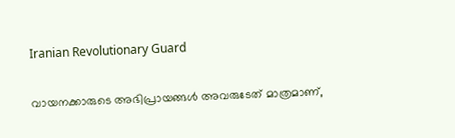Iranian Revolutionary Guard

വായനക്കാരുടെ അഭിപ്രായങ്ങള്‍ അവരുടേത് മാത്രമാണ്,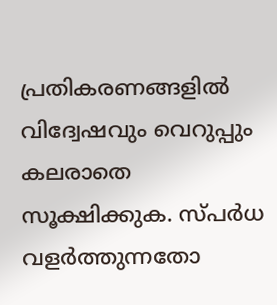പ്രതികരണങ്ങളിൽ വിദ്വേഷവും വെറുപ്പും കലരാതെ സൂക്ഷിക്കുക. സ്പർധ വളർത്തുന്നതോ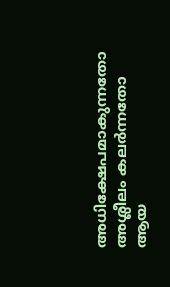അധിക്ഷേപമാകുന്നതോ അശ്ലീലം കലർന്നതോ ആയ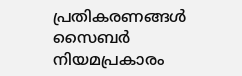പ്രതികരണങ്ങൾ സൈബർ നിയമപ്രകാരം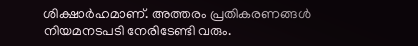ശിക്ഷാർഹമാണ്. അത്തരം പ്രതികരണങ്ങൾ നിയമനടപടി നേരിടേണ്ടി വരും.